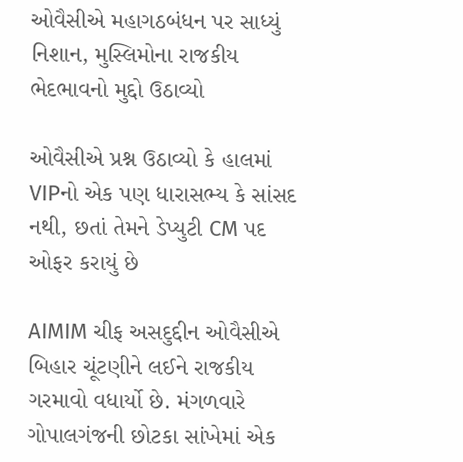ઓવૈસીએ મહાગઠબંધન પર સાધ્યું નિશાન, મુસ્લિમોના રાજકીય ભેદભાવનો મુદ્દો ઉઠાવ્યો

ઓવૈસીએ પ્રશ્ન ઉઠાવ્યો કે હાલમાં VIPનો એક પણ ધારાસભ્ય કે સાંસદ નથી, છતાં તેમને ડેપ્યુટી CM પદ ઓફર કરાયું છે

AIMIM ચીફ અસદુદ્દીન ઓવૈસીએ બિહાર ચૂંટણીને લઈને રાજકીય ગરમાવો વધાર્યો છે. મંગળવારે ગોપાલગંજની છોટકા સાંખેમાં એક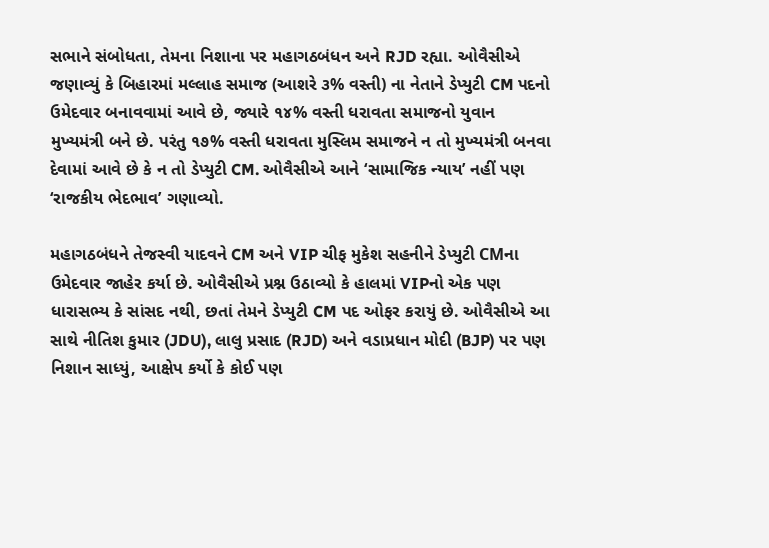સભાને સંબોધતા, તેમના નિશાના પર મહાગઠબંધન અને RJD રહ્યા. ઓવૈસીએ જણાવ્યું કે બિહારમાં મલ્લાહ સમાજ (આશરે ૩% વસ્તી) ના નેતાને ડેપ્યુટી CM પદનો ઉમેદવાર બનાવવામાં આવે છે, જ્યારે ૧૪% વસ્તી ધરાવતા સમાજનો યુવાન મુખ્યમંત્રી બને છે. પરંતુ ૧૭% વસ્તી ધરાવતા મુસ્લિમ સમાજને ન તો મુખ્યમંત્રી બનવા દેવામાં આવે છે કે ન તો ડેપ્યુટી CM. ઓવૈસીએ આને ‘સામાજિક ન્યાય’ નહીં પણ ‘રાજકીય ભેદભાવ’ ગણાવ્યો.

મહાગઠબંધને તેજસ્વી યાદવને CM અને VIP ચીફ મુકેશ સહનીને ડેપ્યુટી CMના ઉમેદવાર જાહેર કર્યા છે. ઓવૈસીએ પ્રશ્ન ઉઠાવ્યો કે હાલમાં VIPનો એક પણ ધારાસભ્ય કે સાંસદ નથી, છતાં તેમને ડેપ્યુટી CM પદ ઓફર કરાયું છે. ઓવૈસીએ આ સાથે નીતિશ કુમાર (JDU), લાલુ પ્રસાદ (RJD) અને વડાપ્રધાન મોદી (BJP) પર પણ નિશાન સાધ્યું, આક્ષેપ કર્યો કે કોઈ પણ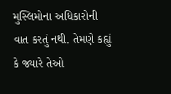મુસ્લિમોના અધિકારોની વાત કરતું નથી. તેમણે કહ્યું કે જ્યારે તેઓ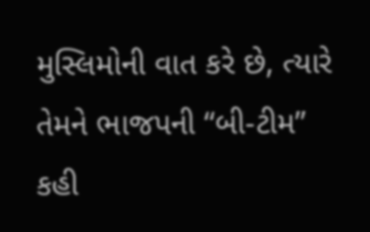મુસ્લિમોની વાત કરે છે, ત્યારે તેમને ભાજપની “બી-ટીમ” કહી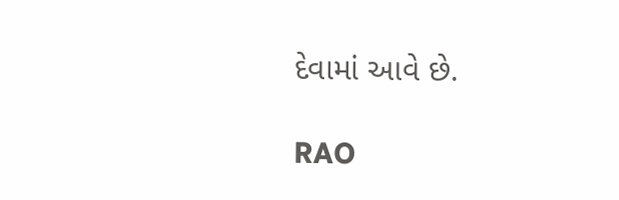દેવામાં આવે છે.

RAO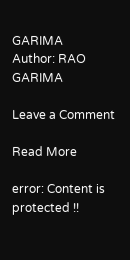GARIMA
Author: RAO GARIMA

Leave a Comment

Read More

error: Content is protected !!